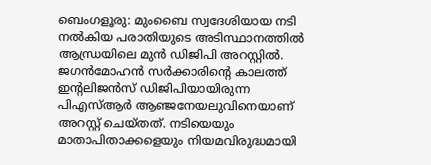ബെംഗളൂരു: മുംബൈ സ്വദേശിയായ നടി നൽകിയ പരാതിയുടെ അടിസ്ഥാനത്തിൽ ആന്ധ്രയിലെ മുൻ ഡിജിപി അറസ്റ്റിൽ. ജഗൻമോഹൻ സർക്കാരിന്റെ കാലത്ത് ഇന്റലിജൻസ് ഡിജിപിയായിരുന്ന പിഎസ്ആർ ആഞ്ജനേയലുവിനെയാണ് അറസ്റ്റ് ചെയ്തത്. നടിയെയും മാതാപിതാക്കളെയും നിയമവിരുദ്ധമായി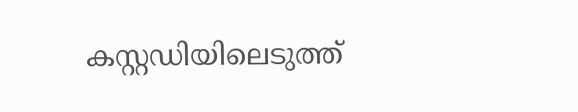കസ്റ്റഡിയിലെടുത്ത്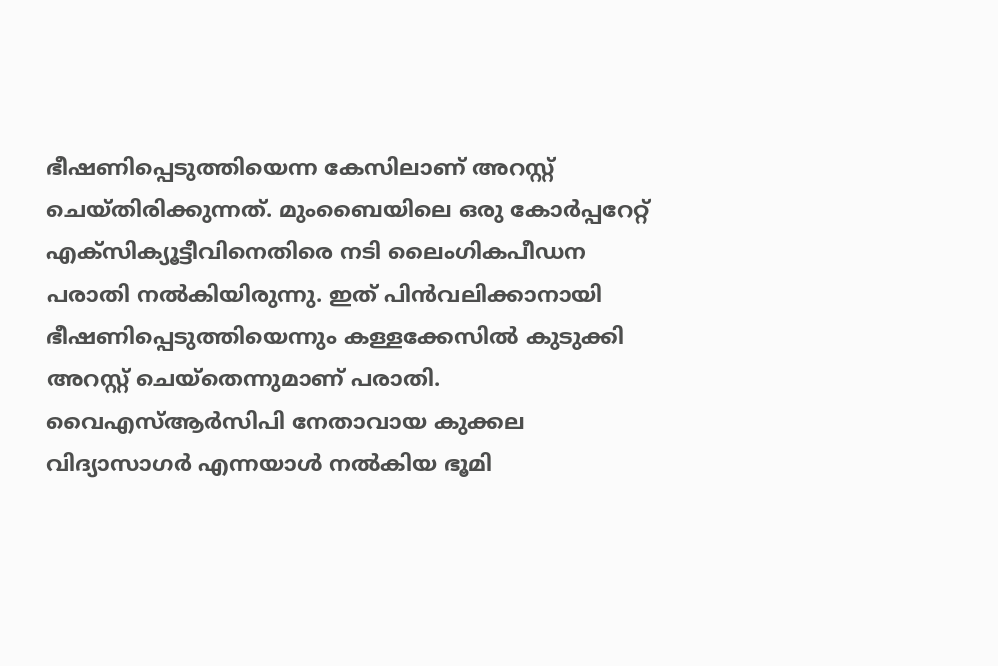ഭീഷണിപ്പെടുത്തിയെന്ന കേസിലാണ് അറസ്റ്റ് ചെയ്തിരിക്കുന്നത്. മുംബൈയിലെ ഒരു കോർപ്പറേറ്റ് എക്സിക്യൂട്ടീവിനെതിരെ നടി ലൈംഗികപീഡന പരാതി നൽകിയിരുന്നു. ഇത് പിൻവലിക്കാനായി ഭീഷണിപ്പെടുത്തിയെന്നും കള്ളക്കേസിൽ കുടുക്കി അറസ്റ്റ് ചെയ്തെന്നുമാണ് പരാതി.
വൈഎസ്ആർസിപി നേതാവായ കുക്കല വിദ്യാസാഗർ എന്നയാൾ നൽകിയ ഭൂമി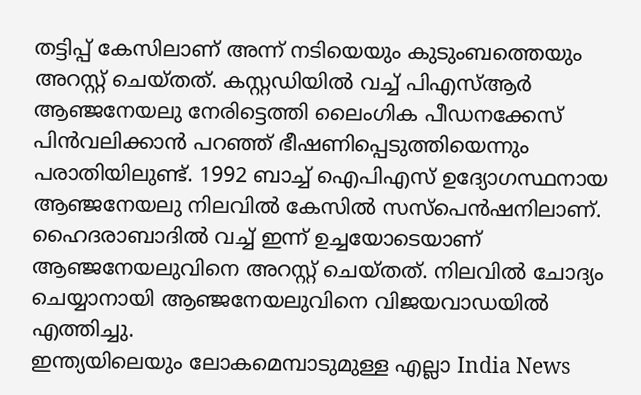തട്ടിപ്പ് കേസിലാണ് അന്ന് നടിയെയും കുടുംബത്തെയും അറസ്റ്റ് ചെയ്തത്. കസ്റ്റഡിയിൽ വച്ച് പിഎസ്ആർ ആഞ്ജനേയലു നേരിട്ടെത്തി ലൈംഗിക പീഡനക്കേസ് പിൻവലിക്കാൻ പറഞ്ഞ് ഭീഷണിപ്പെടുത്തിയെന്നും പരാതിയിലുണ്ട്. 1992 ബാച്ച് ഐപിഎസ് ഉദ്യോഗസ്ഥനായ ആഞ്ജനേയലു നിലവിൽ കേസിൽ സസ്പെൻഷനിലാണ്. ഹൈദരാബാദിൽ വച്ച് ഇന്ന് ഉച്ചയോടെയാണ് ആഞ്ജനേയലുവിനെ അറസ്റ്റ് ചെയ്തത്. നിലവിൽ ചോദ്യം ചെയ്യാനായി ആഞ്ജനേയലുവിനെ വിജയവാഡയിൽ എത്തിച്ചു.
ഇന്ത്യയിലെയും ലോകമെമ്പാടുമുള്ള എല്ലാ India News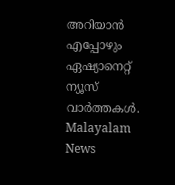അറിയാൻ എപ്പോഴും ഏഷ്യാനെറ്റ് ന്യൂസ് വാർത്തകൾ. Malayalam News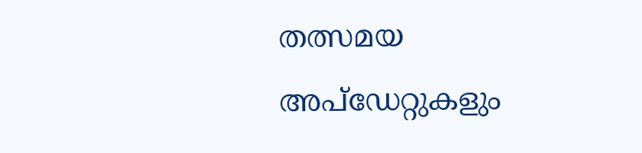തത്സമയ അപ്ഡേറ്റുകളും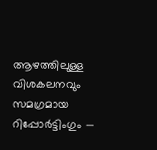ആഴത്തിലുള്ള വിശകലനവും സമഗ്രമായ റിപ്പോർട്ടിംഗും —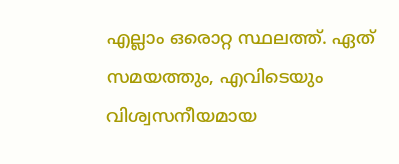എല്ലാം ഒരൊറ്റ സ്ഥലത്ത്. ഏത് സമയത്തും, എവിടെയും വിശ്വസനീയമായ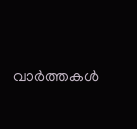വാർത്തകൾ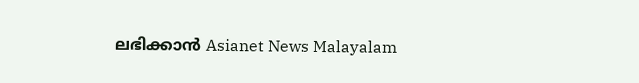ലഭിക്കാൻ Asianet News Malayalam